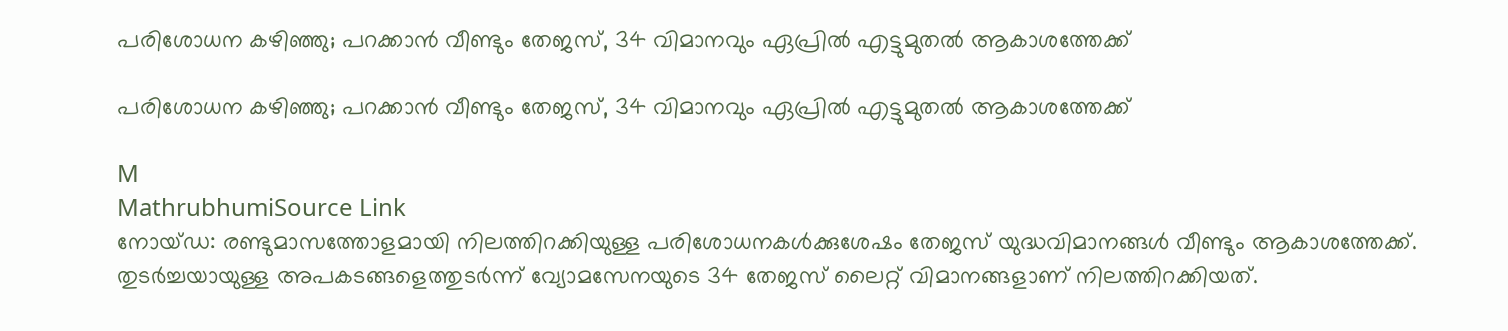പരിശോധന കഴിഞ്ഞു; പറക്കാൻ വീണ്ടും തേജസ്, 34 വിമാനവും ഏപ്രിൽ എട്ടുമുതൽ ആകാശത്തേക്ക്

പരിശോധന കഴിഞ്ഞു; പറക്കാൻ വീണ്ടും തേജസ്, 34 വിമാനവും ഏപ്രിൽ എട്ടുമുതൽ ആകാശത്തേക്ക്

M
MathrubhumiSource Link
നോയ്ഡ: രണ്ടുമാസത്തോളമായി നിലത്തിറക്കിയുള്ള പരിശോധനകൾക്കുശേഷം തേജസ് യുദ്ധവിമാനങ്ങൾ വീണ്ടും ആകാശത്തേക്ക്. തുടർച്ചയായുള്ള അപകടങ്ങളെത്തുടർന്ന് വ്യോമസേനയുടെ 34 തേജസ് ലൈറ്റ് വിമാനങ്ങളാണ് നിലത്തിറക്കിയത്.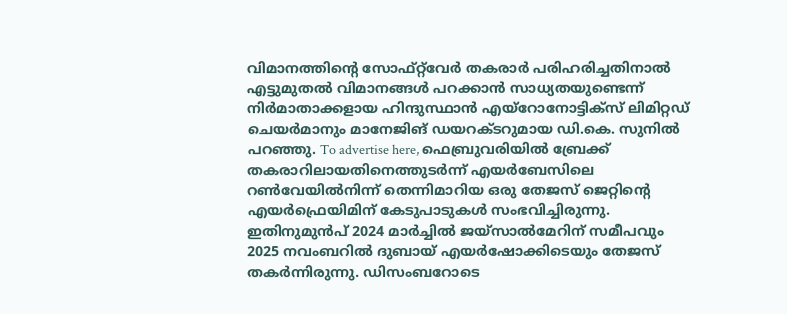വിമാനത്തിന്റെ സോഫ്റ്റ്‌വേർ തകരാർ പരിഹരിച്ചതിനാൽ എട്ടുമുതൽ വിമാനങ്ങൾ പറക്കാൻ സാധ്യതയുണ്ടെന്ന് നിർമാതാക്കളായ ഹിന്ദുസ്ഥാൻ എയ്‌റോനോട്ടിക്സ് ലിമിറ്റഡ് ചെയർമാനും മാനേജിങ് ഡയറക്ടറുമായ ഡി.കെ. സുനിൽ പറഞ്ഞു. To advertise here, ഫെബ്രുവരിയിൽ ബ്രേക്ക് തകരാറിലായതിനെത്തുടർന്ന് എയർബേസിലെ റൺവേയിൽനിന്ന് തെന്നിമാറിയ ഒരു തേജസ് ജെറ്റിന്റെ എയർഫ്രെയിമിന് കേടുപാടുകൾ സംഭവിച്ചിരുന്നു. ഇതിനുമുൻപ് 2024 മാർച്ചിൽ ജയ്‌സാൽമേറിന് സമീപവും 2025 നവംബറിൽ ദുബായ് എയർഷോക്കിടെയും തേജസ് തകർന്നിരുന്നു. ഡിസംബറോടെ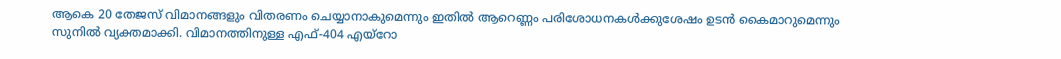ആകെ 20 തേജസ് വിമാനങ്ങളും വിതരണം ചെയ്യാനാകുമെന്നും ഇതിൽ ആറെണ്ണം പരിശോധനകൾക്കുശേഷം ഉടൻ കൈമാറുമെന്നും സുനിൽ വ്യക്തമാക്കി. വിമാനത്തിനുള്ള എഫ്-404 എയ്റോ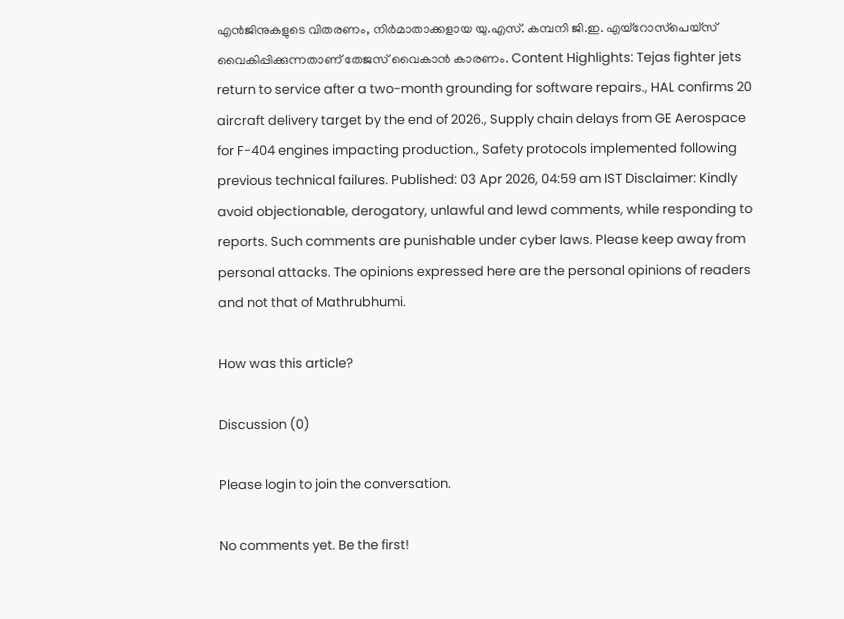എൻജിനുകളുടെ വിതരണം, നിർമാതാക്കളായ യു.എസ്. കമ്പനി ജി.ഇ. എയ്റോസ്‌പെയ്‌സ് വൈകിപ്പിക്കുന്നതാണ് തേജസ് വൈകാൻ കാരണം. Content Highlights: Tejas fighter jets return to service after a two-month grounding for software repairs., HAL confirms 20 aircraft delivery target by the end of 2026., Supply chain delays from GE Aerospace for F-404 engines impacting production., Safety protocols implemented following previous technical failures. Published: 03 Apr 2026, 04:59 am IST Disclaimer: Kindly avoid objectionable, derogatory, unlawful and lewd comments, while responding to reports. Such comments are punishable under cyber laws. Please keep away from personal attacks. The opinions expressed here are the personal opinions of readers and not that of Mathrubhumi.

How was this article?

Discussion (0)

Please login to join the conversation.

No comments yet. Be the first!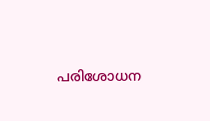പരിശോധന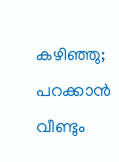കഴിഞ്ഞു; പറക്കാൻ വീണ്ടും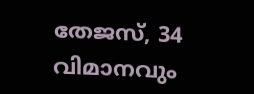തേജസ്, 34 വിമാനവും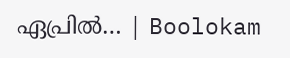ഏപ്രിൽ… | Boolokam